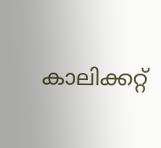കാലിക്കറ്റ്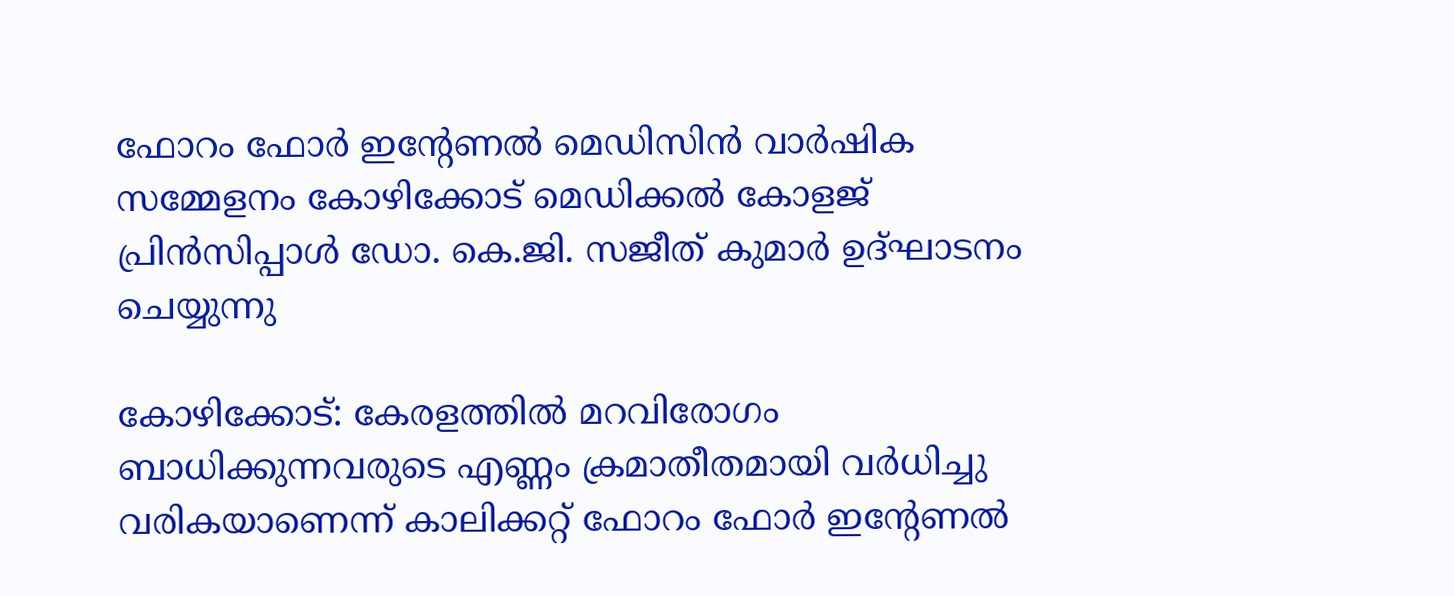ഫോറം ഫോർ ഇൻ്റേണൽ മെഡിസിൻ വാർഷിക സമ്മേളനം കോഴിക്കോട് മെഡിക്കൽ കോളജ് പ്രിൻസിപ്പാൾ ഡോ. കെ.ജി. സജീത് കുമാർ ഉദ്ഘാടനം ചെയ്യുന്നു

കോഴിക്കോട്: കേരളത്തിൽ മറവിരോഗം ബാധിക്കുന്നവരുടെ എണ്ണം ക്രമാതീതമായി വർധിച്ചു വരികയാണെന്ന് കാലിക്കറ്റ് ഫോറം ഫോർ ഇന്‍റേണൽ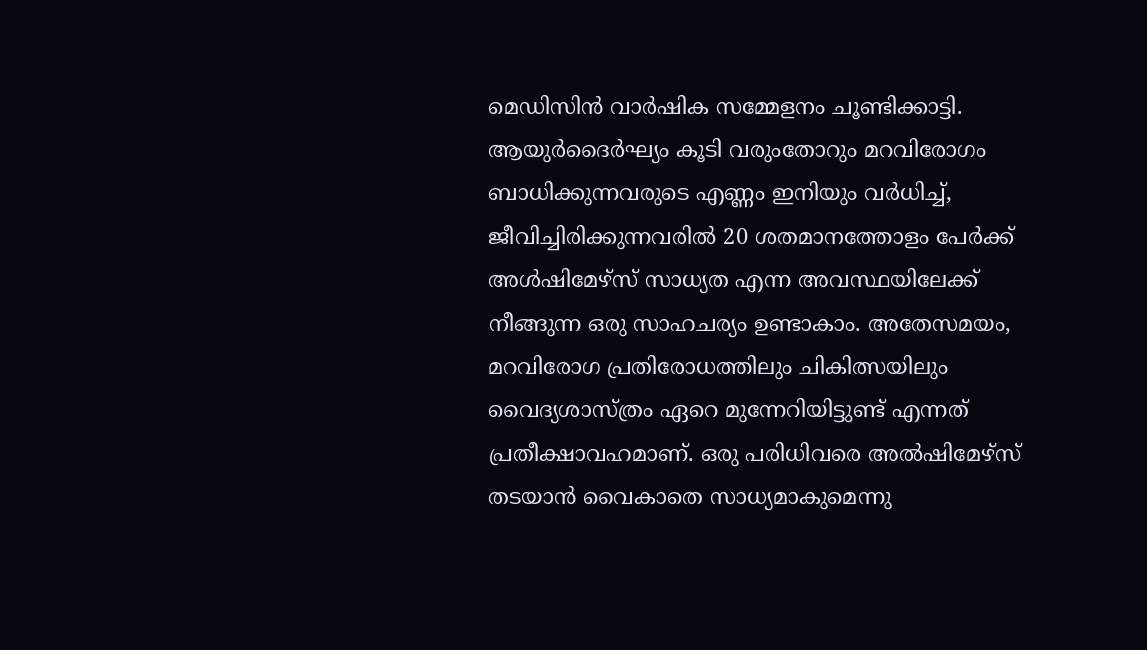മെഡിസിൻ വാർഷിക സമ്മേളനം ചൂണ്ടിക്കാട്ടി. ആയുർദൈർഘ്യം കൂടി വരുംതോറും മറവിരോഗം ബാധിക്കുന്നവരുടെ എണ്ണം ഇനിയും വർധിച്ച്, ജീവിച്ചിരിക്കുന്നവരിൽ 20 ശതമാനത്തോളം പേർക്ക് അൾഷിമേഴ്സ് സാധ്യത എന്ന അവസ്ഥയിലേക്ക് നീങ്ങുന്ന ഒരു സാഹചര്യം ഉണ്ടാകാം. അതേസമയം, മറവിരോഗ പ്രതിരോധത്തിലും ചികിത്സയിലും വൈദ്യശാസ്ത്രം ഏറെ മുന്നേറിയിട്ടുണ്ട് എന്നത് പ്രതീക്ഷാവഹമാണ്. ഒരു പരിധിവരെ അൽഷിമേഴ്സ് തടയാൻ വൈകാതെ സാധ്യമാകുമെന്നു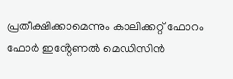പ്രതീക്ഷിക്കാമെന്നും കാലിക്കറ്റ് ഫോറം ഫോർ ഇൻ്റേണൽ മെഡിസിൻ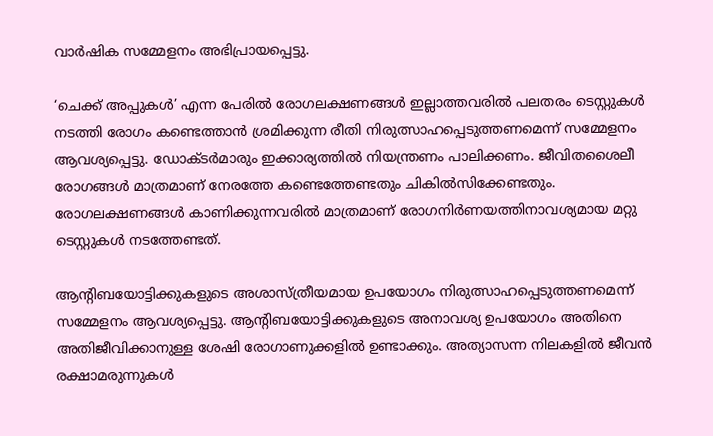വാർഷിക സമ്മേളനം അഭിപ്രായപ്പെട്ടു.

‘ചെക്ക് അപ്പുകൾ’ എന്ന പേരിൽ രോഗലക്ഷണങ്ങൾ ഇല്ലാത്തവരിൽ പലതരം ടെസ്റ്റുകൾ നടത്തി രോഗം കണ്ടെത്താൻ ശ്രമിക്കുന്ന രീതി നിരുത്സാഹപ്പെടുത്തണമെന്ന് സമ്മേളനം ആവശ്യപ്പെട്ടു. ഡോക്ടർമാരും ഇക്കാര്യത്തിൽ നിയന്ത്രണം പാലിക്കണം. ജീവിതശൈലീ രോഗങ്ങൾ മാത്രമാണ് നേരത്തേ കണ്ടെത്തേണ്ടതും ചികിൽസിക്കേണ്ടതും. രോഗലക്ഷണങ്ങൾ കാണിക്കുന്നവരിൽ മാത്രമാണ് രോഗനിർണയത്തിനാവശ്യമായ മറ്റു ടെസ്റ്റുകൾ നടത്തേണ്ടത്.

ആൻ്റിബയോട്ടിക്കുകളുടെ അശാസ്ത്രീയമായ ഉപയോഗം നിരുത്സാഹപ്പെടുത്തണമെന്ന് സമ്മേളനം ആവശ്യപ്പെട്ടു. ആൻ്റിബയോട്ടിക്കുകളുടെ അനാവശ്യ ഉപയോഗം അതിനെ അതിജീവിക്കാനുള്ള ശേഷി രോഗാണുക്കളിൽ ഉണ്ടാക്കും. അത്യാസന്ന നിലകളിൽ ജീവൻ രക്ഷാമരുന്നുകൾ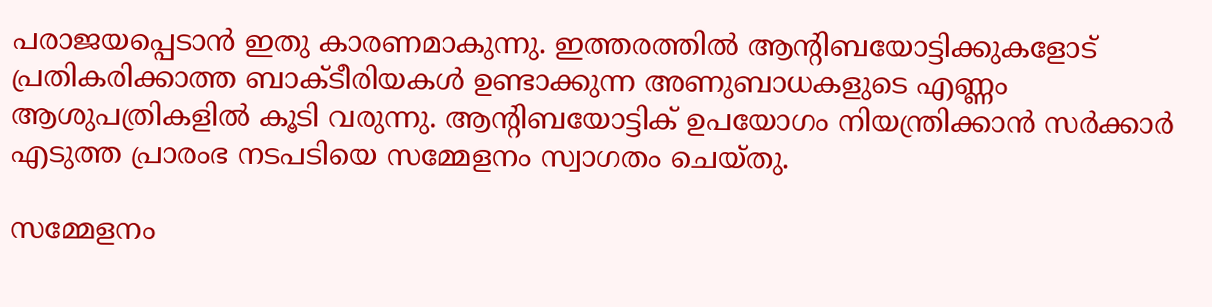പരാജയപ്പെടാൻ ഇതു കാരണമാകുന്നു. ഇത്തരത്തിൽ ആന്റിബയോട്ടിക്കുകളോട് പ്രതികരിക്കാത്ത ബാക്ടീരിയകൾ ഉണ്ടാക്കുന്ന അണുബാധകളുടെ എണ്ണം ആശുപത്രികളിൽ കൂടി വരുന്നു. ആൻ്റിബയോട്ടിക് ഉപയോഗം നിയന്ത്രിക്കാൻ സർക്കാർ എടുത്ത പ്രാരംഭ നടപടിയെ സമ്മേളനം സ്വാഗതം ചെയ്തു.

സമ്മേളനം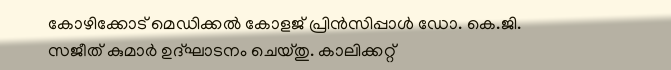കോഴിക്കോട് മെഡിക്കൽ കോളജ് പ്രിൻസിപ്പാൾ ഡോ. കെ.ജി. സജീത് കുമാർ ഉദ്ഘാടനം ചെയ്തു. കാലിക്കറ്റ്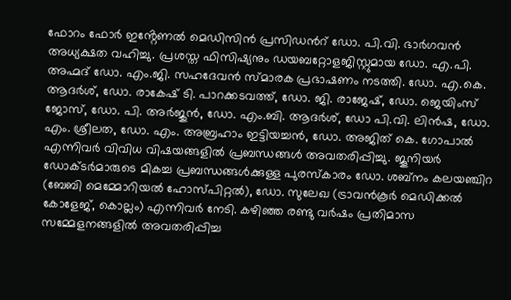ഫോറം ഫോർ ഇൻ്റേണൽ മെഡിസിൻ പ്രസിഡന്‍റ് ഡോ. പി.വി. ഭാർഗവൻ അധ്യക്ഷത വഹിച്ചു. പ്രശസ്ത ഫിസിഷ്യനും ഡയബറ്റോളജിസ്റ്റുമായ ഡോ. എ.പി. അഹ്മദ് ഡോ. എം.ജി. സഹദേവൻ സ്മാരക പ്രഭാഷണം നടത്തി. ഡോ. എ.കെ. ആദർശ്, ഡോ. രാകേഷ് ടി. പാറക്കടവത്ത്, ഡോ. ജി. രാജേഷ്, ഡോ. ജെയിംസ് ജോസ്, ഡോ. പി. അർജുൻ, ഡോ. എം.ബി. ആദർശ്, ഡോ പി.വി. ലിൻഷ, ഡോ. എം. ശ്രീലത, ഡോ. എം. അബ്രഹാം ഇട്ടിയച്ചൻ, ഡോ. അജിത് കെ. ഗോപാൽ എന്നിവർ വിവിധ വിഷയങ്ങളിൽ പ്രബന്ധങ്ങൾ അവതരിപ്പിച്ചു. ജൂനിയർ ഡോക്ടർമാരുടെ മികച്ച പ്രബന്ധങ്ങൾക്കുള്ള പുരസ്കാരം ഡോ. ശബ്നം കലയഞ്ചിറ (ബേബി മെമ്മോറിയൽ ഹോസ്പിറ്റൽ), ഡോ. സുലേഖ (ട്രാവൻകൂർ മെഡിക്കൽ കോളേജ്, കൊല്ലം) എന്നിവർ നേടി. കഴിഞ്ഞ രണ്ടു വർഷം പ്രതിമാസ സമ്മേളനങ്ങളിൽ അവതരിപ്പിച്ച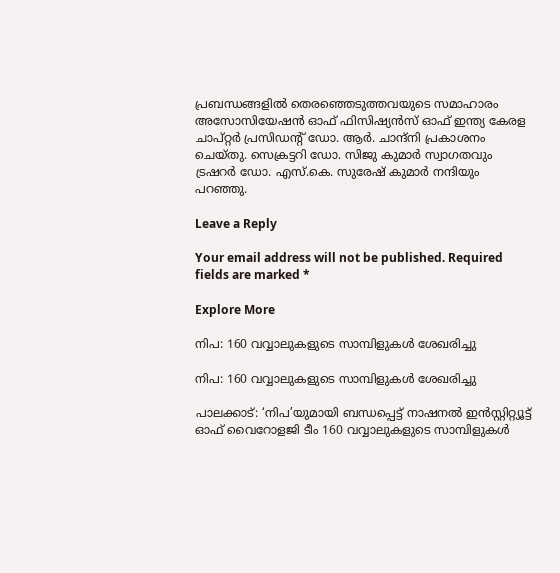പ്രബന്ധങ്ങളിൽ തെരഞ്ഞെടുത്തവയുടെ സമാഹാരം അസോസിയേഷൻ ഓഫ് ഫിസിഷ്യൻസ് ഓഫ് ഇന്ത്യ കേരള ചാപ്റ്റർ പ്രസിഡന്‍റ് ഡോ. ആർ. ചാന്ദ്നി പ്രകാശനം ചെയ്തു. സെക്രട്ടറി ഡോ. സിജു കുമാർ സ്വാഗതവും ട്രഷറർ ഡോ. എസ്.കെ. സുരേഷ് കുമാർ നന്ദിയും പറഞ്ഞു.

Leave a Reply

Your email address will not be published. Required fields are marked *

Explore More

നിപ: 160 വവ്വാലുകളുടെ സാമ്പിളുകൾ ശേഖരിച്ചു

നിപ: 160 വവ്വാലുകളുടെ സാമ്പിളുകൾ ശേഖരിച്ചു

പാലക്കാട്: ‘നിപ’യുമായി ബന്ധപ്പെട്ട് നാഷനൽ ഇൻസ്റ്റിറ്റ്യൂട്ട് ഓഫ് വൈറോളജി ടീം 160 വവ്വാലുകളുടെ സാമ്പിളുകൾ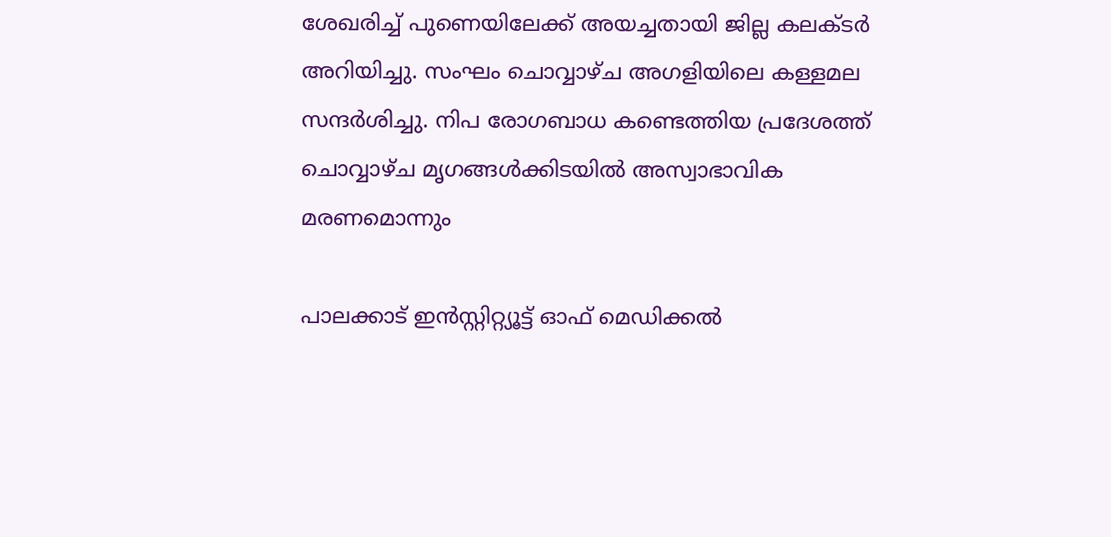ശേഖരിച്ച് പുണെയിലേക്ക് അയച്ചതായി ജില്ല കലക്ടർ അറിയിച്ചു. സംഘം ചൊവ്വാഴ്ച അഗളിയിലെ കള്ളമല സന്ദർശിച്ചു. നിപ രോഗബാധ കണ്ടെത്തിയ പ്രദേശത്ത് ചൊവ്വാഴ്ച മൃഗങ്ങൾക്കിടയിൽ അസ്വാഭാവിക മരണമൊന്നും

പാലക്കാട് ഇൻസ്റ്റിറ്റ്യൂട്ട് ഓഫ് മെഡിക്കൽ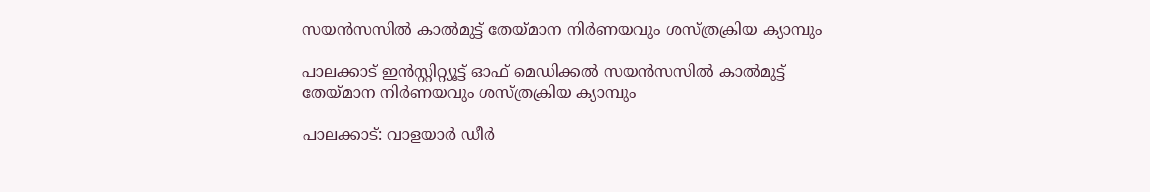സയൻസസിൽ കാൽമുട്ട് തേയ്മാന നിർണയവും ശസ്ത്രക്രിയ ക്യാമ്പും

പാലക്കാട് ഇൻസ്റ്റിറ്റ്യൂട്ട് ഓഫ് മെഡിക്കൽ സയൻസസിൽ കാൽമുട്ട് തേയ്മാന നിർണയവും ശസ്ത്രക്രിയ ക്യാമ്പും

പാലക്കാട്: വാളയാർ ഡീർ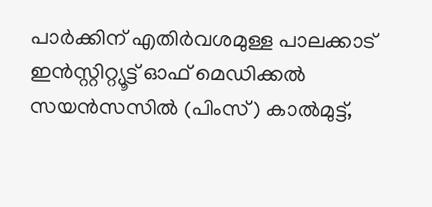പാർക്കിന് എതിർവശമുള്ള പാലക്കാട് ഇൻസ്റ്റിറ്റ്യൂട്ട് ഓഫ് മെഡിക്കൽ സയൻസസിൽ (പിംസ്) കാൽമുട്ട്,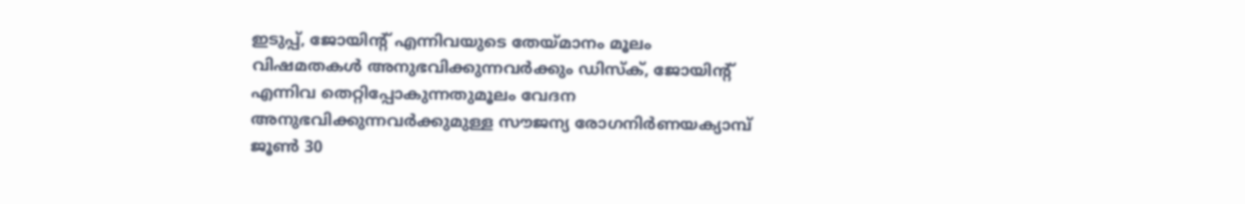ഇടുപ്പ്, ജോയിന്റ് എന്നിവയുടെ തേയ്മാനം മൂലം വിഷമതകൾ അനുഭവിക്കുന്നവർക്കും ഡിസ്‌ക്, ജോയിന്റ് എന്നിവ തെറ്റിപ്പോകുന്നതുമൂലം വേദന അനുഭവിക്കുന്നവർക്കുമുള്ള സൗജന്യ രോഗനിർണയക്യാമ്പ് ജൂൺ 30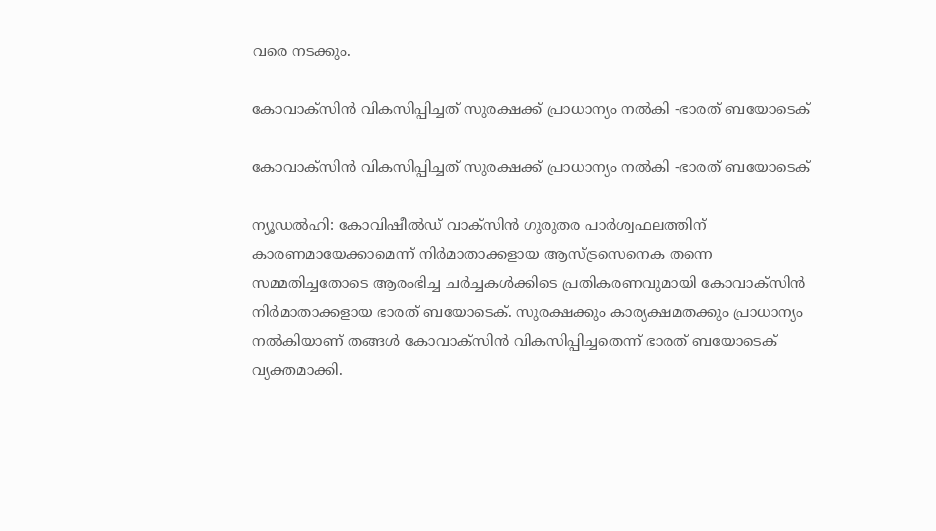വരെ നടക്കും.

കോവാക്സിൻ വികസിപ്പിച്ചത് സുരക്ഷക്ക് പ്രാധാന്യം നൽകി -ഭാരത് ബയോടെക്

കോവാക്സിൻ വികസിപ്പിച്ചത് സുരക്ഷക്ക് പ്രാധാന്യം നൽകി -ഭാരത് ബയോടെക്

ന്യൂഡൽഹി: കോവിഷീൽഡ് വാക്സിൻ ഗുരുതര പാർശ്വഫലത്തിന് കാരണമായേക്കാമെന്ന് നിർമാതാക്കളായ ആസ്ട്രസെനെക തന്നെ സമ്മതിച്ചതോടെ ആരംഭിച്ച ചർച്ചകൾക്കിടെ പ്രതികരണവുമായി കോവാക്സിൻ നിർമാതാക്കളായ ഭാരത് ബയോടെക്. സുരക്ഷക്കും കാര്യക്ഷമതക്കും പ്രാധാന്യം നൽകിയാണ് തങ്ങൾ കോവാക്സിൻ വികസിപ്പിച്ചതെന്ന് ഭാരത് ബയോടെക് വ്യക്തമാക്കി.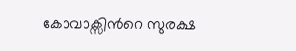കോവാക്സിന്‍റെ സുരക്ഷ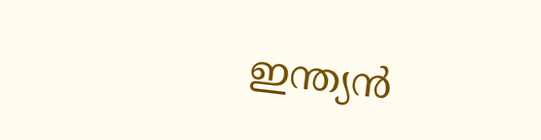ഇന്ത്യൻ